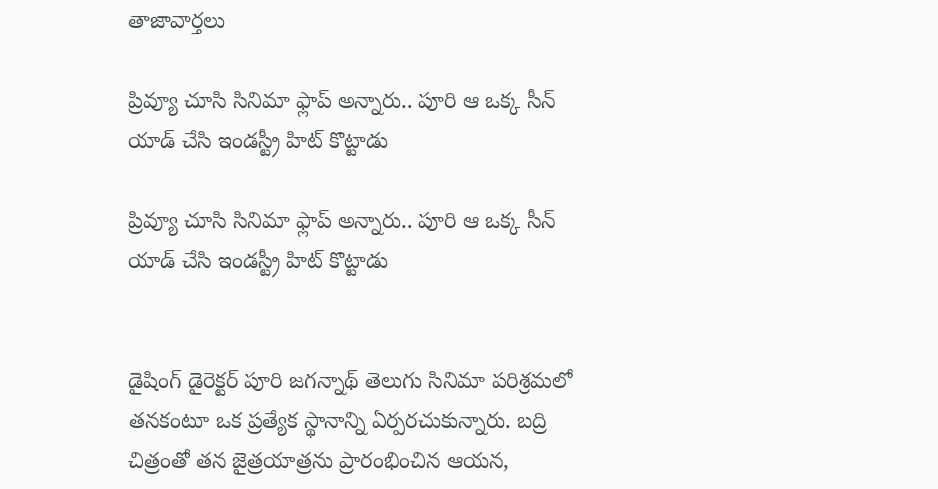తాజావార్తలు

ప్రివ్యూ చూసి సినిమా ఫ్లాప్ అన్నారు.. పూరి ఆ ఒక్క సీన్ యాడ్ చేసి ఇండస్ట్రీ హిట్ కొట్టాడు

ప్రివ్యూ చూసి సినిమా ఫ్లాప్ అన్నారు.. పూరి ఆ ఒక్క సీన్ యాడ్ చేసి ఇండస్ట్రీ హిట్ కొట్టాడు


డైషింగ్ డైరెక్టర్ పూరి జగన్నాథ్ తెలుగు సినిమా పరిశ్రమలో తనకంటూ ఒక ప్రత్యేక స్థానాన్ని ఏర్పరచుకున్నారు. బద్రి చిత్రంతో తన జైత్రయాత్రను ప్రారంభించిన ఆయన,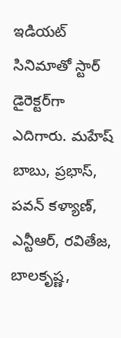ఇడియట్ సినిమాతో స్టార్ డైరెక్టర్‌గా ఎదిగారు. మహేష్ బాబు, ప్రభాస్, పవన్ కళ్యాణ్, ఎన్టీఆర్, రవితేజ, బాలకృష్ణ,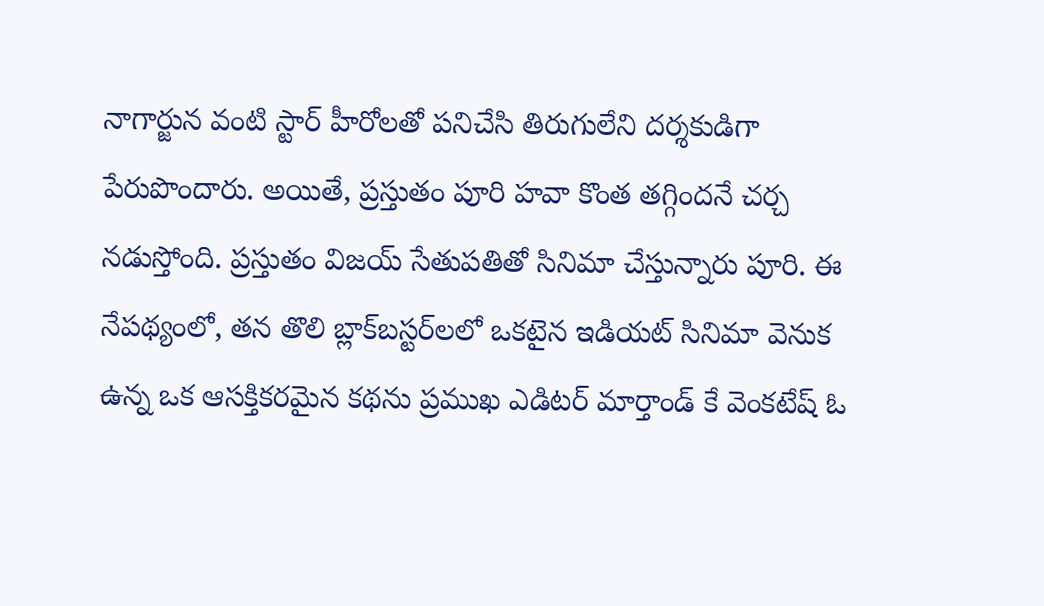నాగార్జున వంటి స్టార్ హీరోలతో పనిచేసి తిరుగులేని దర్శకుడిగా పేరుపొందారు. అయితే, ప్రస్తుతం పూరి హవా కొంత తగ్గిందనే చర్చ నడుస్తోంది. ప్రస్తుతం విజయ్ సేతుపతితో సినిమా చేస్తున్నారు పూరి. ఈ నేపథ్యంలో, తన తొలి బ్లాక్‌బస్టర్‌లలో ఒకటైన ఇడియట్ సినిమా వెనుక ఉన్న ఒక ఆసక్తికరమైన కథను ప్రముఖ ఎడిటర్ మార్తాండ్ కే వెంకటేష్ ఓ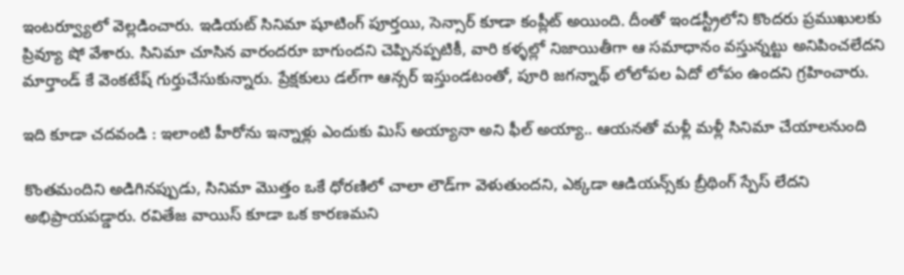ఇంటర్వ్యూలో వెల్లడించారు. ఇడియట్ సినిమా షూటింగ్ పూర్తయి, సెన్సార్ కూడా కంప్లీట్ అయింది. దీంతో ఇండస్ట్రీలోని కొందరు ప్రముఖులకు ప్రివ్యూ షో వేశారు. సినిమా చూసిన వారందరూ బాగుందని చెప్పినప్పటికీ, వారి కళ్ళల్లో నిజాయితీగా ఆ సమాధానం వస్తున్నట్టు అనిపించలేదని మార్తాండ్ కే వెంకటేష్ గుర్తుచేసుకున్నారు. ప్రేక్షకులు డల్‌గా ఆన్సర్ ఇస్తుండటంతో, పూరి జగన్నాథ్ లోలోపల ఏదో లోపం ఉందని గ్రహించారు.

ఇది కూడా చదవండి : ఇలాంటి హీరోను ఇన్నాళ్లు ఎందుకు మిస్ అయ్యానా అని ఫీల్ అయ్యా.. ఆయనతో మళ్లీ మళ్లీ సినిమా చేయాలనుంది

కొంతమందిని అడిగినప్పుడు, సినిమా మొత్తం ఒకే ధోరణిలో చాలా లౌడ్‌గా వెళుతుందని, ఎక్కడా ఆడియన్స్‌కు బ్రీథింగ్ స్పేస్ లేదని అభిప్రాయపడ్డారు. రవితేజ వాయిస్ కూడా ఒక కారణమని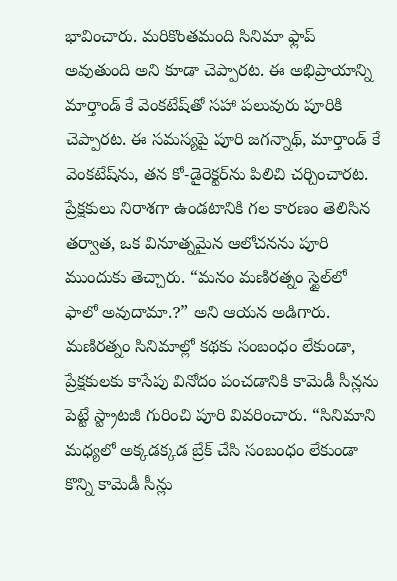భావించారు. మరికొంతమంది సినిమా ఫ్లాప్ అవుతుంది అని కూడా చెప్పారట. ఈ అభిప్రాయాన్ని మార్తాండ్ కే వెంకటేష్‌తో సహా పలువురు పూరికి చెప్పారట. ఈ సమస్యపై పూరి జగన్నాథ్, మార్తాండ్ కే వెంకటేష్‌ను, తన కో-డైరెక్టర్‌ను పిలిచి చర్చించారట. ప్రేక్షకులు నిరాశగా ఉండటానికి గల కారణం తెలిసిన తర్వాత, ఒక వినూత్నమైన ఆలోచనను పూరి ముందుకు తెచ్చారు. “మనం మణిరత్నం స్టైల్‌లో ఫాలో అవుదామా.?” అని ఆయన అడిగారు. మణిరత్నం సినిమాల్లో కథకు సంబంధం లేకుండా, ప్రేక్షకులకు కాసేపు వినోదం పంచడానికి కామెడీ సీన్లను పెట్టే స్ట్రాటజీ గురించి పూరి వివరించారు. “సినిమాని మధ్యలో అక్కడక్కడ బ్రేక్ చేసి సంబంధం లేకుండా కొన్ని కామెడీ సీన్లు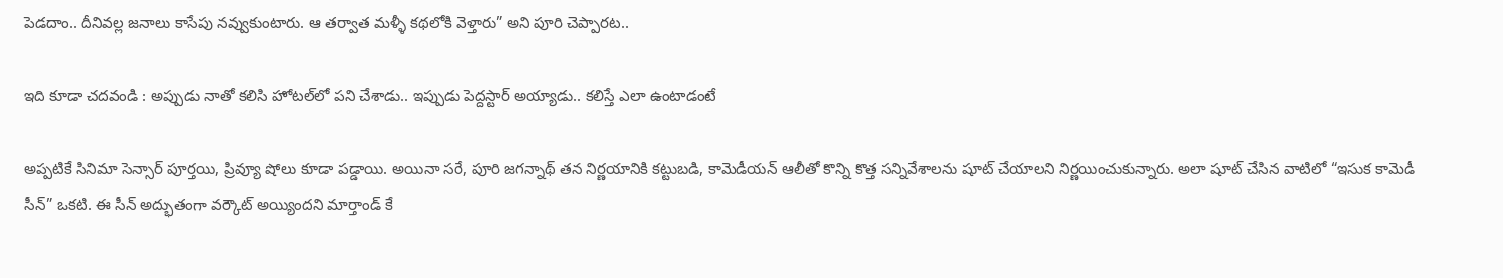పెడదాం.. దీనివల్ల జనాలు కాసేపు నవ్వుకుంటారు. ఆ తర్వాత మళ్ళీ కథలోకి వెళ్తారు” అని పూరి చెప్పారట..

ఇది కూడా చదవండి : అప్పుడు నాతో కలిసి హోటల్‌లో పని చేశాడు.. ఇప్పుడు పెద్దస్టార్ అయ్యాడు.. కలిస్తే ఎలా ఉంటాడంటే

అప్పటికే సినిమా సెన్సార్ పూర్తయి, ప్రివ్యూ షోలు కూడా పడ్డాయి. అయినా సరే, పూరి జగన్నాథ్ తన నిర్ణయానికి కట్టుబడి, కామెడీయన్ ఆలీతో కొన్ని కొత్త సన్నివేశాలను షూట్ చేయాలని నిర్ణయించుకున్నారు. అలా షూట్ చేసిన వాటిలో “ఇసుక కామెడీ సీన్” ఒకటి. ఈ సీన్ అద్భుతంగా వర్కౌట్ అయ్యిందని మార్తాండ్ కే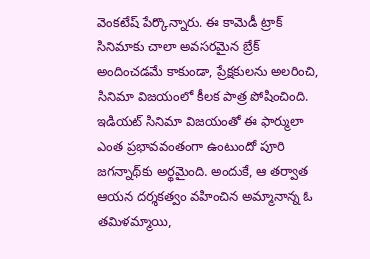వెంకటేష్ పేర్కొన్నారు. ఈ కామెడీ ట్రాక్ సినిమాకు చాలా అవసరమైన బ్రేక్ అందించడమే కాకుండా, ప్రేక్షకులను అలరించి, సినిమా విజయంలో కీలక పాత్ర పోషించింది. ఇడియట్ సినిమా విజయంతో ఈ ఫార్ములా ఎంత ప్రభావవంతంగా ఉంటుందో పూరి జగన్నాథ్‌కు అర్థమైంది. అందుకే, ఆ తర్వాత ఆయన దర్శకత్వం వహించిన అమ్మానాన్న ఓ తమిళమ్మాయి,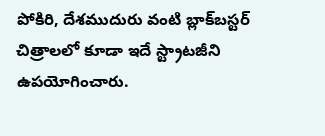పోకిరి, దేశముదురు వంటి బ్లాక్‌బస్టర్ చిత్రాలలో కూడా ఇదే స్ట్రాటజీని ఉపయోగించారు.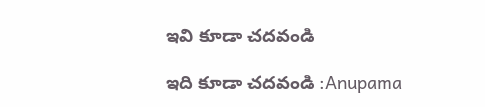ఇవి కూడా చదవండి

ఇది కూడా చదవండి :Anupama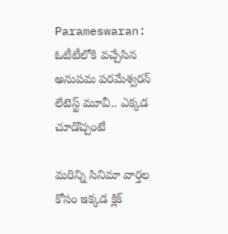Parameswaran: ఓటీటీలోకి వచ్చేసిన అనుపమ పరమేశ్వరన్ లేటెస్ట్ మూవీ.. ఎక్కడ చూడొచ్చంటే

మరిన్ని సినిమా వార్తల కోసం ఇక్కడ క్లిక్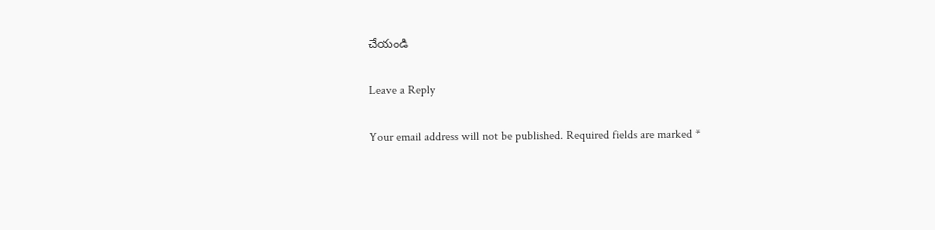చేయండి

Leave a Reply

Your email address will not be published. Required fields are marked *